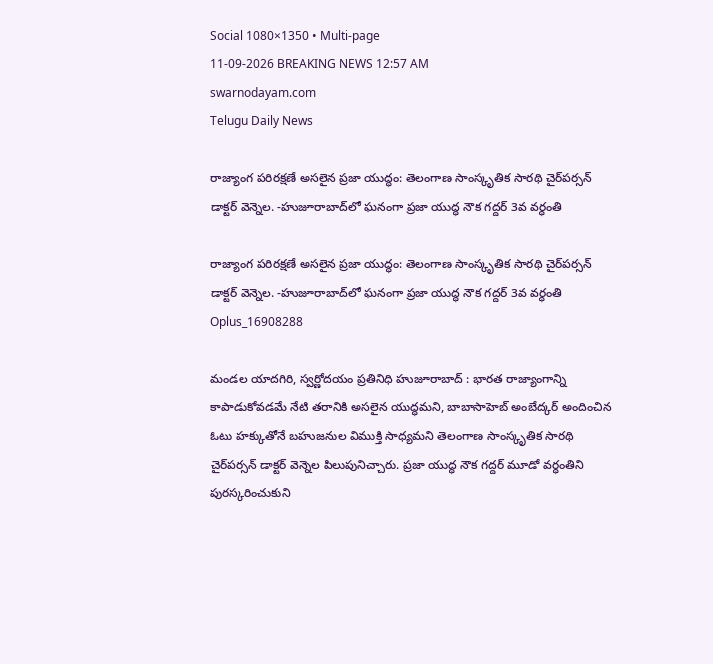Social 1080×1350 • Multi-page
11-09-2026 BREAKING NEWS 12:57 AM
swarnodayam.com
Telugu Daily News

రాజ్యాంగ పరిరక్షణే అసలైన ప్రజా యుద్ధం: తెలంగాణ సాంస్కృతిక సారథి చైర్‌పర్సన్ డాక్టర్ వెన్నెల. -హుజూరాబాద్‌లో ఘనంగా ప్రజా యుద్ధ నౌక గద్దర్ 3వ వర్ధంతి

రాజ్యాంగ పరిరక్షణే అసలైన ప్రజా యుద్ధం: తెలంగాణ సాంస్కృతిక సారథి చైర్‌పర్సన్ డాక్టర్ వెన్నెల. -హుజూరాబాద్‌లో ఘనంగా ప్రజా యుద్ధ నౌక గద్దర్ 3వ వర్ధంతి
Oplus_16908288

మండల యాదగిరి, స్వర్ణోదయం ప్రతినిధి హుజూరాబాద్ : భారత రాజ్యాంగాన్ని కాపాడుకోవడమే నేటి తరానికి అసలైన యుద్ధమని, బాబాసాహెబ్ అంబేద్కర్ అందించిన ఓటు హక్కుతోనే బహుజనుల విముక్తి సాధ్యమని తెలంగాణ సాంస్కృతిక సారథి చైర్‌పర్సన్ డాక్టర్ వెన్నెల పిలుపునిచ్చారు. ప్రజా యుద్ధ నౌక గద్దర్ మూడో వర్ధంతిని పురస్కరించుకుని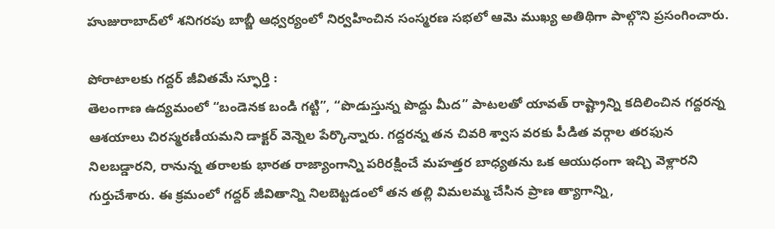హుజురాబాద్‌లో శనిగరపు బాబ్జీ ఆధ్వర్యంలో నిర్వహించిన సంస్మరణ సభలో ఆమె ముఖ్య అతిథిగా పాల్గొని ప్రసంగించారు.

పోరాటాలకు గద్దర్ జీవితమే స్ఫూర్తి :
తెలంగాణ ఉద్యమంలో “బండెనక బండి గట్టి”, “పొడుస్తున్న పొద్దు మీద” పాటలతో యావత్ రాష్ట్రాన్ని కదిలించిన గద్దరన్న ఆశయాలు చిరస్మరణీయమని డాక్టర్ వెన్నెల పేర్కొన్నారు. గద్దరన్న తన చివరి శ్వాస వరకు పీడిత వర్గాల తరఫున నిలబడ్డారని, రానున్న తరాలకు భారత రాజ్యాంగాన్ని పరిరక్షించే మహత్తర బాధ్యతను ఒక ఆయుధంగా ఇచ్చి వెళ్లారని గుర్తుచేశారు. ఈ క్రమంలో గద్దర్ జీవితాన్ని నిలబెట్టడంలో తన తల్లి విమలమ్మ చేసిన ప్రాణ త్యాగాన్ని,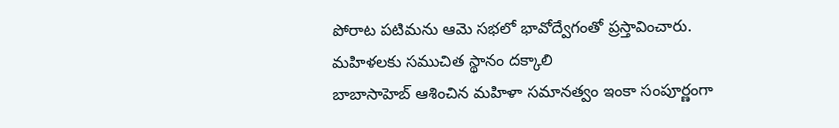పోరాట పటిమను ఆమె సభలో భావోద్వేగంతో ప్రస్తావించారు.
మహిళలకు సముచిత స్థానం దక్కాలి
బాబాసాహెబ్ ఆశించిన మహిళా సమానత్వం ఇంకా సంపూర్ణంగా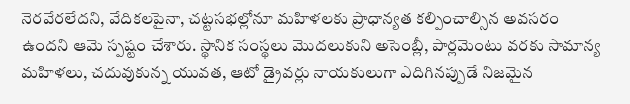నెరవేరలేదని, వేదికలపైనా, చట్టసభల్లోనూ మహిళలకు ప్రాధాన్యత కల్పించాల్సిన అవసరం ఉందని ఆమె స్పష్టం చేశారు. స్థానిక సంస్థలు మొదలుకుని అసెంబ్లీ, పార్లమెంటు వరకు సామాన్య మహిళలు, చదువుకున్న యువత, ఆటో డ్రైవర్లు నాయకులుగా ఎదిగినప్పుడే నిజమైన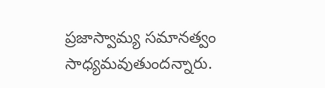ప్రజాస్వామ్య సమానత్వం సాధ్యమవుతుందన్నారు.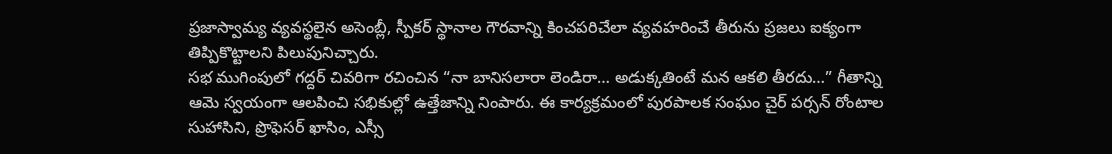ప్రజాస్వామ్య వ్యవస్థలైన అసెంబ్లీ, స్పీకర్ స్థానాల గౌరవాన్ని కించపరిచేలా వ్యవహరించే తీరును ప్రజలు ఐక్యంగా తిప్పికొట్టాలని పిలుపునిచ్చారు.
సభ ముగింపులో గద్దర్ చివరిగా రచించిన “నా బానిసలారా లెండిరా… అడుక్కతింటే మన ఆకలి తీరదు…” గీతాన్ని ఆమె స్వయంగా ఆలపించి సభికుల్లో ఉత్తేజాన్ని నింపారు. ఈ కార్యక్రమంలో పురపాలక సంఘం చైర్ పర్సన్ రోంటాల సుహాసిని, ప్రొఫెసర్ ఖాసిం, ఎస్సీ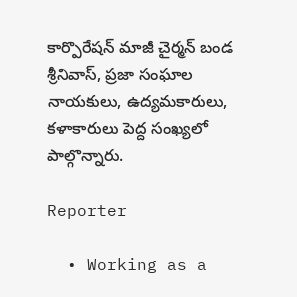కార్పొరేషన్ మాజీ చైర్మన్ బండ శ్రీనివాస్, ప్రజా సంఘాల నాయకులు, ఉద్యమకారులు, కళాకారులు పెద్ద సంఖ్యలో పాల్గొన్నారు.

Reporter

  • Working as a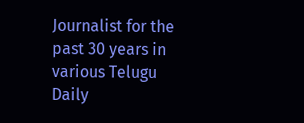Journalist for the past 30 years in various Telugu Daily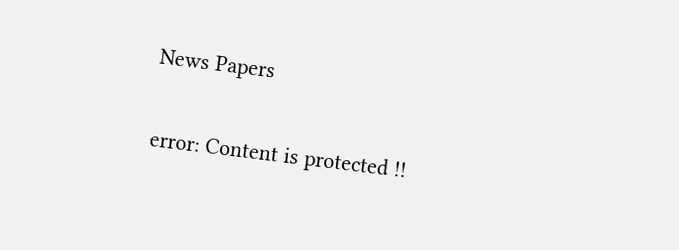News Papers

error: Content is protected !!